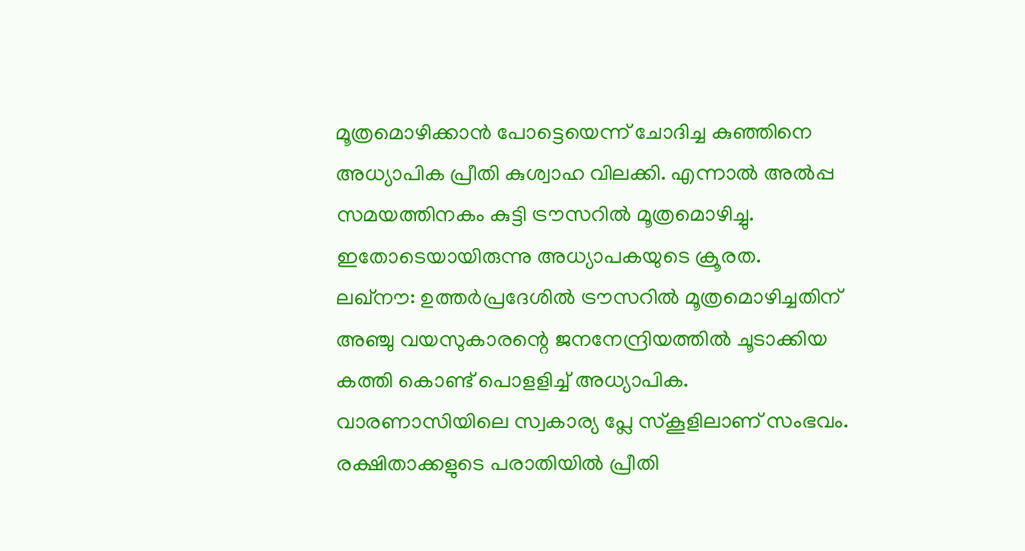മൂത്രമൊഴിക്കാൻ പോട്ടെയെന്ന് ചോദിച്ച കുഞ്ഞിനെ അധ്യാപിക പ്രീതി കുശ്വാഹ വിലക്കി. എന്നാൽ അൽപ്പ സമയത്തിനകം കുട്ടി ട്രൗസറിൽ മൂത്രമൊഴിച്ചു. ഇതോടെയായിരുന്നു അധ്യാപകയുടെ ക്രൂരത.
ലഖ്നൗ: ഉത്തർപ്രദേശിൽ ട്രൗസറിൽ മൂത്രമൊഴിച്ചതിന് അഞ്ചു വയസുകാരന്റെ ജനനേന്ദ്രിയത്തിൽ ചൂടാക്കിയ കത്തി കൊണ്ട് പൊളളിച്ച് അധ്യാപിക. വാരണാസിയിലെ സ്വകാര്യ പ്ലേ സ്കൂളിലാണ് സംഭവം. രക്ഷിതാക്കളുടെ പരാതിയിൽ പ്രീതി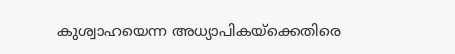കുശ്വാഹയെന്ന അധ്യാപികയ്ക്കെതിരെ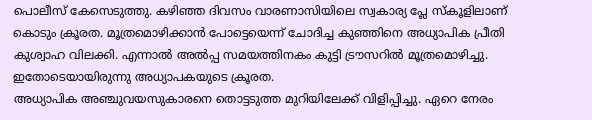പൊലീസ് കേസെടുത്തു. കഴിഞ്ഞ ദിവസം വാരണാസിയിലെ സ്വകാര്യ പ്ലേ സ്കൂളിലാണ് കൊടും ക്രൂരത. മൂത്രമൊഴിക്കാൻ പോട്ടെയെന്ന് ചോദിച്ച കുഞ്ഞിനെ അധ്യാപിക പ്രീതി കുശ്വാഹ വിലക്കി. എന്നാൽ അൽപ്പ സമയത്തിനകം കുട്ടി ട്രൗസറിൽ മൂത്രമൊഴിച്ചു. ഇതോടെയായിരുന്നു അധ്യാപകയുടെ ക്രൂരത.
അധ്യാപിക അഞ്ചുവയസുകാരനെ തൊട്ടടുത്ത മുറിയിലേക്ക് വിളിപ്പിച്ചു. ഏറെ നേരം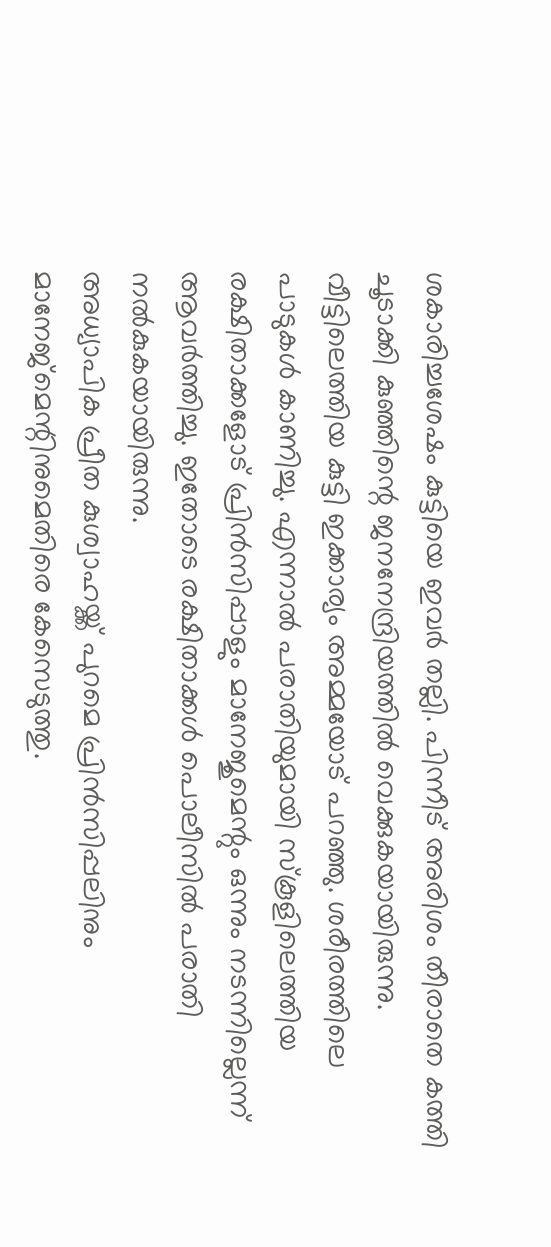ശകാരിച്ചശേഷം കുട്ടിയെ ഇവർ തല്ലി. പിന്നീട് അരിശം തീരാതെ കത്തി ചൂടാക്കി കുഞ്ഞിന്റെ ജനനേന്ദ്രിയത്തിൽ വെക്കുകയായിരുന്നു. വീട്ടിലെത്തിയ കുട്ടി ഇക്കാര്യം അമ്മയോട് പറഞ്ഞു. ശരീരത്തിലെ പാടുകൾ കാണിച്ചു. എന്നാൽ പരാതിയുമായി സ്കൂളിലെത്തിയ രക്ഷിതാക്കളോട് പ്രിൻസിപ്പാളും മാനേജുമെന്റും ഒന്നും നടന്നില്ലെന്ന് ആവർത്തിച്ചു. ഇതോടെ രക്ഷിതാക്കൾ പൊലീസിൽ പരാതി നൽകുകയായിരുന്നു.
അധ്യാപിക പ്രീത കുശ്വാഹയ്ക്ക് പുറമെ പ്രിൻസിപ്പലിനും മാനേജ്മെന്റിനുമെതിരെ കേസെടുത്തു.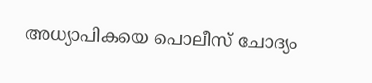അധ്യാപികയെ പൊലീസ് ചോദ്യം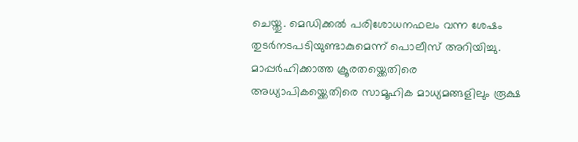ചെയ്തു. മെഡിക്കൽ പരിശോധനഫലം വന്ന ശേഷം തുടർനടപടിയുണ്ടാകുമെന്ന് പൊലീസ് അറിയിച്ചു. മാപ്പർഹിക്കാത്ത ക്രൂരതയ്ക്കെതിരെ അധ്യാപികയ്ക്കെതിരെ സാമൂഹിക മാധ്യമങ്ങളിലും രൂക്ഷ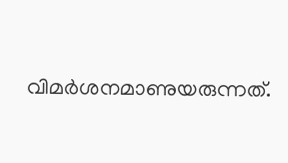വിമർശനമാണുയരുന്നത്.